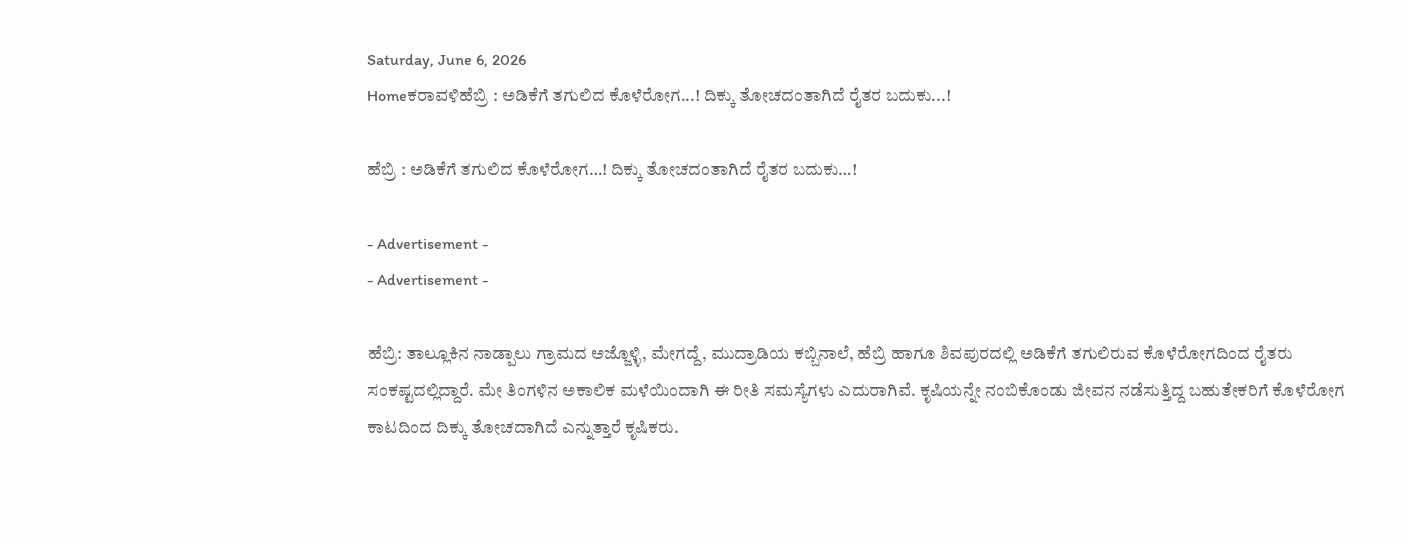Saturday, June 6, 2026
Homeಕರಾವಳಿಹೆಬ್ರಿ : ಅಡಿಕೆಗೆ ತಗುಲಿದ ಕೊಳೆರೋಗ...! ದಿಕ್ಕು ತೋಚದಂತಾಗಿದೆ ರೈತರ ಬದುಕು...!

ಹೆಬ್ರಿ : ಅಡಿಕೆಗೆ ತಗುಲಿದ ಕೊಳೆರೋಗ…! ದಿಕ್ಕು ತೋಚದಂತಾಗಿದೆ ರೈತರ ಬದುಕು…!

- Advertisement -
- Advertisement -

ಹೆಬ್ರಿ: ತಾಲ್ಲೂಕಿನ ನಾಡ್ಪಾಲು ಗ್ರಾಮದ ಅಜ್ಜೊಳ್ಳಿ, ಮೇಗದ್ದೆ, ಮುದ್ರಾಡಿಯ ಕಬ್ಬಿನಾಲೆ, ಹೆಬ್ರಿ ಹಾಗೂ ಶಿವಪುರದಲ್ಲಿ ಅಡಿಕೆಗೆ ತಗುಲಿರುವ ಕೊಳೆರೋಗದಿಂದ ರೈತರು ಸಂಕಷ್ಟದಲ್ಲಿದ್ದಾರೆ. ಮೇ ತಿಂಗಳಿನ ಅಕಾಲಿಕ ಮಳೆಯಿಂದಾಗಿ ಈ ರೀತಿ ಸಮಸ್ಯೆಗಳು ಎದುರಾಗಿವೆ. ಕೃಷಿಯನ್ನೇ ನಂಬಿಕೊಂಡು ಜೀವನ ನಡೆಸುತ್ತಿದ್ದ ಬಹುತೇಕರಿಗೆ ಕೊಳೆರೋಗ ಕಾಟದಿಂದ ದಿಕ್ಕು ತೋಚದಾಗಿದೆ ಎನ್ನುತ್ತಾರೆ ಕೃಷಿಕರು.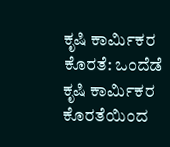ಕೃಷಿ ಕಾರ್ಮಿಕರ ಕೊರತೆ: ಒಂದೆಡೆ ಕೃಷಿ ಕಾರ್ಮಿಕರ ಕೊರತೆಯಿಂದ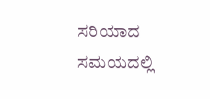ಸರಿಯಾದ ಸಮಯದಲ್ಲಿ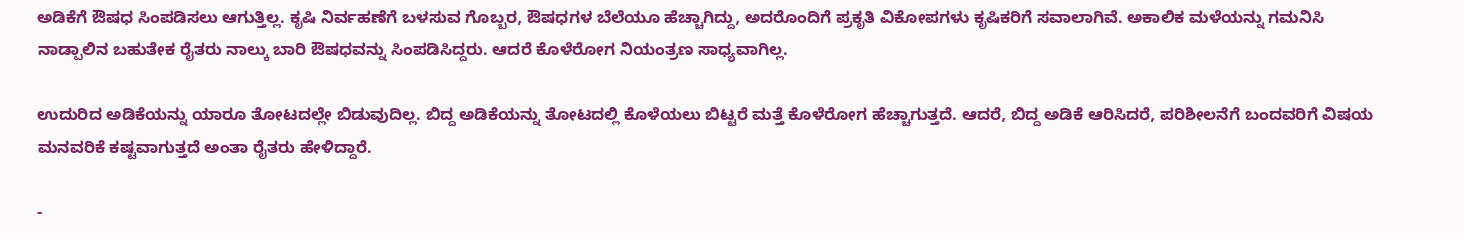ಅಡಿಕೆಗೆ ಔಷಧ ಸಿಂಪಡಿಸಲು ಆಗುತ್ತಿಲ್ಲ. ಕೃಷಿ ನಿರ್ವಹಣೆಗೆ ಬಳಸುವ ಗೊಬ್ಬರ, ಔಷಧಗಳ ಬೆಲೆಯೂ ಹೆಚ್ಚಾಗಿದ್ದು, ಅದರೊಂದಿಗೆ ಪ್ರಕೃತಿ ವಿಕೋಪಗಳು ಕೃಷಿಕರಿಗೆ ಸವಾಲಾಗಿವೆ. ಅಕಾಲಿಕ ಮಳೆಯನ್ನು ಗಮನಿಸಿ ನಾಡ್ಪಾಲಿನ ಬಹುತೇಕ ರೈತರು ನಾಲ್ಕು ಬಾರಿ ಔಷಧವನ್ನು ಸಿಂಪಡಿಸಿದ್ದರು. ಆದರೆ ಕೊಳೆರೋಗ ನಿಯಂತ್ರಣ ಸಾಧ್ಯವಾಗಿಲ್ಲ.

ಉದುರಿದ ಅಡಿಕೆಯನ್ನು ಯಾರೂ ತೋಟದಲ್ಲೇ ಬಿಡುವುದಿಲ್ಲ. ಬಿದ್ದ ಅಡಿಕೆಯನ್ನು ತೋಟದಲ್ಲಿ ಕೊಳೆಯಲು ಬಿಟ್ಟರೆ ಮತ್ತೆ ಕೊಳೆರೋಗ ಹೆಚ್ಚಾಗುತ್ತದೆ. ಆದರೆ, ಬಿದ್ದ ಅಡಿಕೆ ಆರಿಸಿದರೆ, ಪರಿಶೀಲನೆಗೆ ಬಂದವರಿಗೆ ವಿಷಯ ಮನವರಿಕೆ ಕಷ್ಟವಾಗುತ್ತದೆ ಅಂತಾ ರೈತರು ಹೇಳಿದ್ದಾರೆ.

-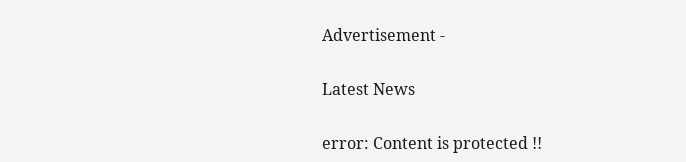Advertisement -

Latest News

error: Content is protected !!